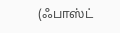(ஃபாஸ்ட்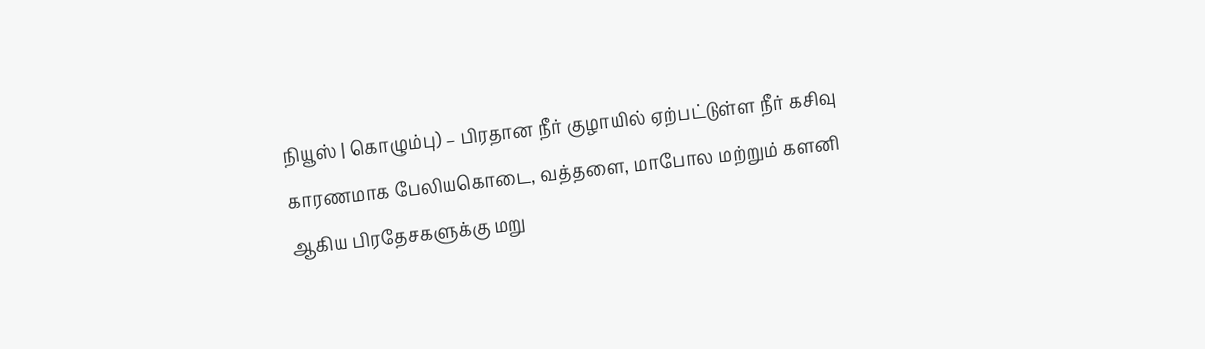நியூஸ் | கொழும்பு) – பிரதான நீர் குழாயில் ஏற்பட்டுள்ள நீர் கசிவு காரணமாக பேலியகொடை, வத்தளை, மாபோல மற்றும் களனி ஆகிய பிரதேசகளுக்கு மறு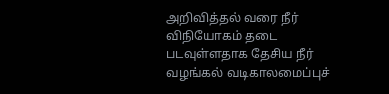அறிவித்தல் வரை நீர் விநியோகம் தடை படவுள்ளதாக தேசிய நீர் வழங்கல் வடிகாலமைப்புச்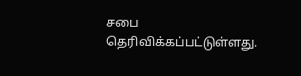சபை தெரிவிக்கப்பட்டுள்ளது.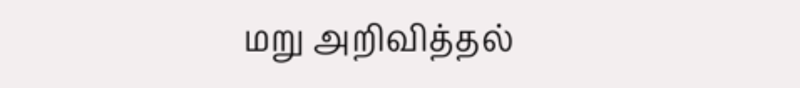மறு அறிவித்தல்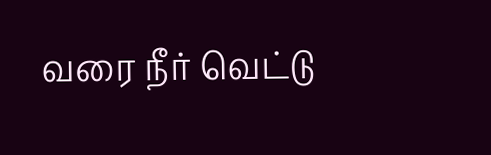வரை நீர் வெட்டு